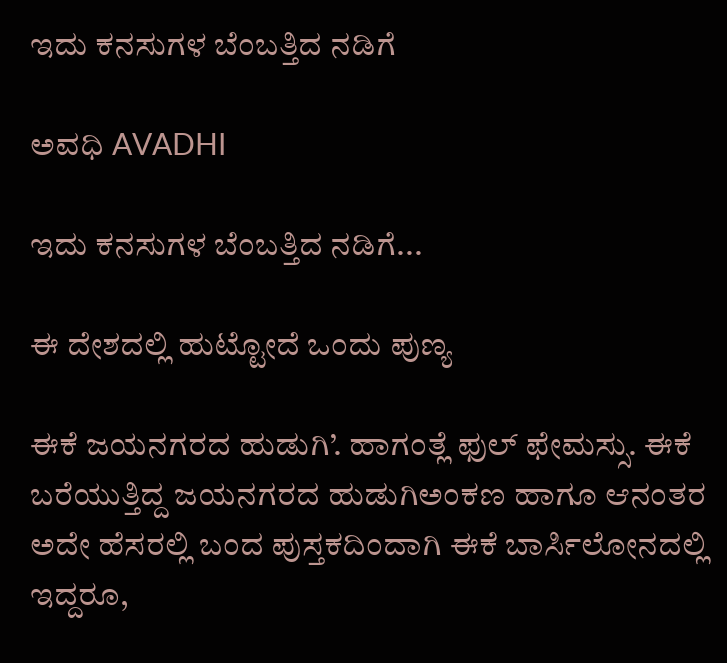ಇದು ಕನಸುಗಳ ಬೆಂಬತ್ತಿದ ನಡಿಗೆ‍

ಅವಧಿ AVADHI

ಇದು ಕನಸುಗಳ ಬೆಂಬತ್ತಿದ ನಡಿಗೆ...

ಈ ದೇಶದಲ್ಲಿ ಹುಟ್ಟೋದೆ ಒಂದು ಪುಣ್ಯ

ಈಕೆ ಜಯನಗರದ ಹುಡುಗಿ’. ಹಾಗಂತ್ಲೆ ಫುಲ್ ಫೇಮಸ್ಸು. ಈಕೆ ಬರೆಯುತ್ತಿದ್ದ ಜಯನಗರದ ಹುಡುಗಿಅಂಕಣ ಹಾಗೂ ಆನಂತರ ಅದೇ ಹೆಸರಲ್ಲಿ ಬಂದ ಪುಸ್ತಕದಿಂದಾಗಿ ಈಕೆ ಬಾರ್ಸಿಲೋನದಲ್ಲಿ ಇದ್ದರೂ,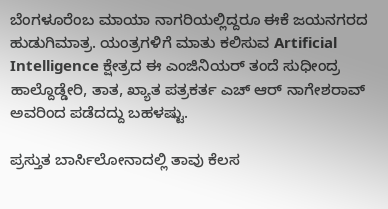ಬೆಂಗಳೂರೆಂಬ ಮಾಯಾ ನಾಗರಿಯಲ್ಲಿದ್ದರೂ ಈಕೆ ಜಯನಗರದ ಹುಡುಗಿಮಾತ್ರ. ಯಂತ್ರಗಳಿಗೆ ಮಾತು ಕಲಿಸುವ Artificial Intelligence ಕ್ಷೇತ್ರದ ಈ ಎಂಜಿನಿಯರ್ ತಂದೆ ಸುಧೀಂದ್ರ ಹಾಲ್ದೊಡ್ಡೇರಿ, ತಾತ, ಖ್ಯಾತ ಪತ್ರಕರ್ತ ಎಚ್ ಆರ್ ನಾಗೇಶರಾವ್ ಅವರಿಂದ ಪಡೆದದ್ದು ಬಹಳಷ್ಟು.

ಪ್ರಸ್ತುತ ಬಾರ್ಸಿಲೋನಾದಲ್ಲಿ ತಾವು ಕೆಲಸ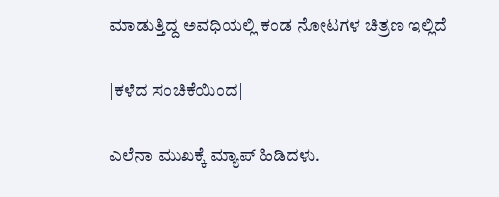ಮಾಡುತ್ತಿದ್ದ ಅವಧಿಯಲ್ಲಿ ಕಂಡ ನೋಟಗಳ ಚಿತ್ರಣ ಇಲ್ಲಿದೆ

|ಕಳೆದ ಸಂಚಿಕೆಯಿಂದ|

ಎಲೆನಾ ಮುಖಕ್ಕೆ ಮ್ಯಾಪ್ ಹಿಡಿದಳು.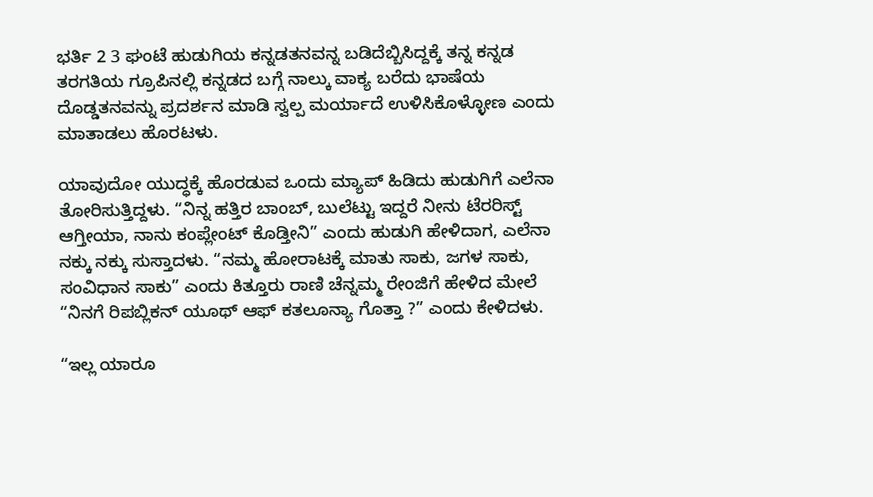ಭರ್ತಿ 2 3 ಘಂಟೆ ಹುಡುಗಿಯ ಕನ್ನಡತನವನ್ನ ಬಡಿದೆಬ್ಬಿಸಿದ್ದಕ್ಕೆ ತನ್ನ ಕನ್ನಡ ತರಗತಿಯ ಗ್ರೂಪಿನಲ್ಲಿ ಕನ್ನಡದ ಬಗ್ಗೆ ನಾಲ್ಕು ವಾಕ್ಯ ಬರೆದು ಭಾಷೆಯ ದೊಡ್ಡತನವನ್ನು ಪ್ರದರ್ಶನ ಮಾಡಿ ಸ್ವಲ್ಪ ಮರ್ಯಾದೆ ಉಳಿಸಿಕೊಳ್ಳೋಣ ಎಂದು ಮಾತಾಡಲು ಹೊರಟಳು.

ಯಾವುದೋ ಯುದ್ಧಕ್ಕೆ ಹೊರಡುವ ಒಂದು ಮ್ಯಾಪ್ ಹಿಡಿದು ಹುಡುಗಿಗೆ ಎಲೆನಾ ತೋರಿಸುತ್ತಿದ್ದಳು. “ನಿನ್ನ ಹತ್ತಿರ ಬಾಂಬ್, ಬುಲೆಟ್ಟು ಇದ್ದರೆ ನೀನು ಟೆರರಿಸ್ಟ್ ಆಗ್ತೀಯಾ, ನಾನು ಕಂಪ್ಲೇಂಟ್ ಕೊಡ್ತೀನಿ” ಎಂದು ಹುಡುಗಿ ಹೇಳಿದಾಗ, ಎಲೆನಾ ನಕ್ಕು ನಕ್ಕು ಸುಸ್ತಾದಳು. “ನಮ್ಮ ಹೋರಾಟಕ್ಕೆ ಮಾತು ಸಾಕು, ಜಗಳ ಸಾಕು, ಸಂವಿಧಾನ ಸಾಕು” ಎಂದು ಕಿತ್ತೂರು ರಾಣಿ ಚೆನ್ನಮ್ಮ ರೇಂಜಿಗೆ ಹೇಳಿದ ಮೇಲೆ “ನಿನಗೆ ರಿಪಬ್ಲಿಕನ್ ಯೂಥ್ ಆಫ್ ಕತಲೂನ್ಯಾ ಗೊತ್ತಾ ?” ಎಂದು ಕೇಳಿದಳು.

“ಇಲ್ಲ ಯಾರೂ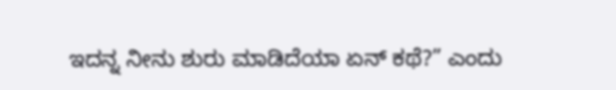ಇದನ್ನ ನೀನು ಶುರು ಮಾಡಿದೆಯಾ ಏನ್ ಕಥೆ?” ಎಂದು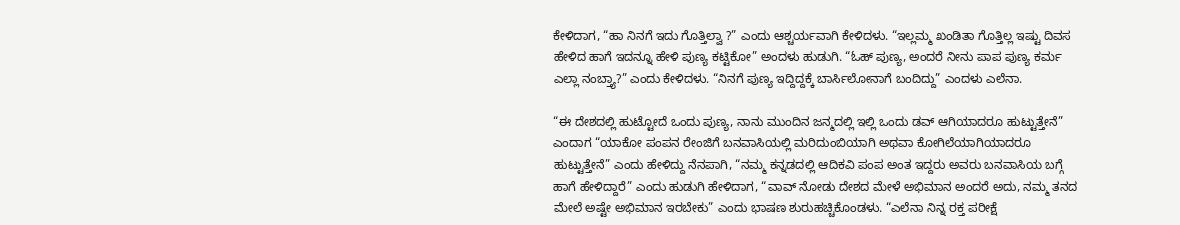ಕೇಳಿದಾಗ, “ಹಾ ನಿನಗೆ ಇದು ಗೊತ್ತಿಲ್ವಾ ?” ಎಂದು ಆಶ್ಚರ್ಯವಾಗಿ ಕೇಳಿದಳು. “ಇಲ್ಲಮ್ಮ ಖಂಡಿತಾ ಗೊತ್ತಿಲ್ಲ ಇಷ್ಟು ದಿವಸ ಹೇಳಿದ ಹಾಗೆ ಇದನ್ನೂ ಹೇಳಿ ಪುಣ್ಯ ಕಟ್ಟಿಕೋ” ಅಂದಳು ಹುಡುಗಿ. “ಓಹ್ ಪುಣ್ಯ, ಅಂದರೆ ನೀನು ಪಾಪ ಪುಣ್ಯ ಕರ್ಮ ಎಲ್ಲಾ ನಂಬ್ತ್ಯಾ?” ಎಂದು ಕೇಳಿದಳು. “ನಿನಗೆ ಪುಣ್ಯ ಇದ್ದಿದ್ದಕ್ಕೆ ಬಾರ್ಸಿಲೋನಾಗೆ ಬಂದಿದ್ದು” ಎಂದಳು ಎಲೆನಾ.

“ಈ ದೇಶದಲ್ಲಿ ಹುಟ್ಟೋದೆ ಒಂದು ಪುಣ್ಯ, ನಾನು ಮುಂದಿನ ಜನ್ಮದಲ್ಲಿ ಇಲ್ಲಿ ಒಂದು ಡವ್ ಆಗಿಯಾದರೂ ಹುಟ್ಟುತ್ತೇನೆ” ಎಂದಾಗ “ಯಾಕೋ ಪಂಪನ ರೇಂಜಿಗೆ ಬನವಾಸಿಯಲ್ಲಿ ಮರಿದುಂಬಿಯಾಗಿ ಅಥವಾ ಕೋಗಿಲೆಯಾಗಿಯಾದರೂ ಹುಟ್ಟುತ್ತೇನೆ” ಎಂದು ಹೇಳಿದ್ದು ನೆನಪಾಗಿ, “ನಮ್ಮ ಕನ್ನಡದಲ್ಲಿ ಆದಿಕವಿ ಪಂಪ ಅಂತ ಇದ್ದರು ಅವರು ಬನವಾಸಿಯ ಬಗ್ಗೆ ಹಾಗೆ ಹೇಳಿದ್ದಾರೆ” ಎಂದು ಹುಡುಗಿ ಹೇಳಿದಾಗ, “ವಾವ್ ನೋಡು ದೇಶದ ಮೇಳೆ ಅಭಿಮಾನ ಅಂದರೆ ಅದು, ನಮ್ಮ ತನದ ಮೇಲೆ ಅಷ್ಟೇ ಅಭಿಮಾನ ಇರಬೇಕು” ಎಂದು ಭಾಷಣ ಶುರುಹಚ್ಚಿಕೊಂಡಳು. “ಎಲೆನಾ ನಿನ್ನ ರಕ್ತ ಪರೀಕ್ಷೆ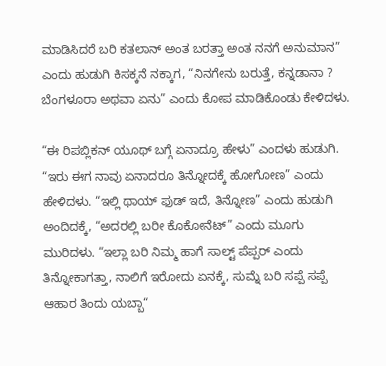ಮಾಡಿಸಿದರೆ ಬರಿ ಕತಲಾನ್ ಅಂತ ಬರತ್ತಾ ಅಂತ ನನಗೆ ಅನುಮಾನ” ಎಂದು ಹುಡುಗಿ ಕಿಸಕ್ಕನೆ ನಕ್ಕಾಗ, “ನಿನಗೇನು ಬರುತ್ತೆ, ಕನ್ನಡಾನಾ ? ಬೆಂಗಳೂರಾ ಅಥವಾ ಏನು” ಎಂದು ಕೋಪ ಮಾಡಿಕೊಂಡು ಕೇಳಿದಳು.

“ಈ ರಿಪಬ್ಲಿಕನ್ ಯೂಥ್ ಬಗ್ಗೆ ಏನಾದ್ರೂ ಹೇಳು” ಎಂದಳು ಹುಡುಗಿ. “ಇರು ಈಗ ನಾವು ಏನಾದರೂ ತಿನ್ನೋದಕ್ಕೆ ಹೋಗೋಣ” ಎಂದು ಹೇಳಿದಳು. “ಇಲ್ಲಿ ಥಾಯ್ ಫುಡ್ ಇದೆ, ತಿನ್ನೋಣ” ಎಂದು ಹುಡುಗಿ ಅಂದಿದಕ್ಕೆ, “ಅದರಲ್ಲಿ ಬರೀ ಕೊಕೋನೆಟ್” ಎಂದು ಮೂಗು ಮುರಿದಳು. “ಇಲ್ಲಾ ಬರಿ ನಿಮ್ಮ ಹಾಗೆ ಸಾಲ್ಟ್ ಪೆಪ್ಪರ್ ಎಂದು ತಿನ್ನೋಕಾಗತ್ತಾ, ನಾಲಿಗೆ ಇರೋದು ಏನಕ್ಕೆ, ಸುಮ್ನೆ ಬರಿ ಸಪ್ಪೆ ಸಪ್ಪೆ ಆಹಾರ ತಿಂದು ಯಬ್ಬಾ“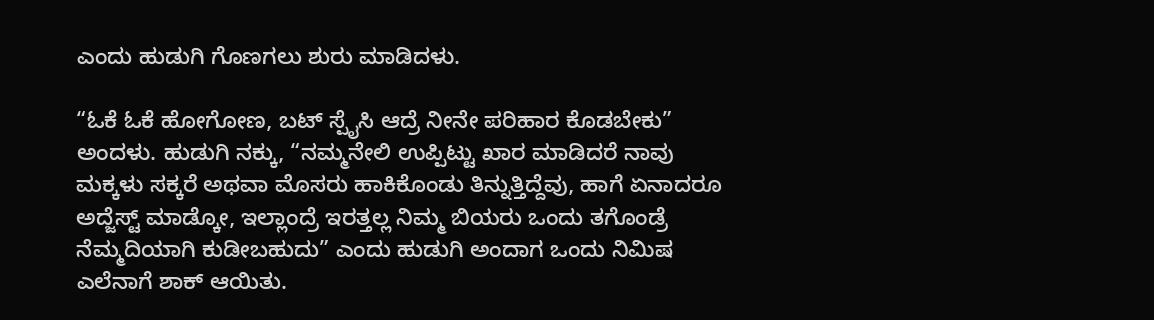ಎಂದು ಹುಡುಗಿ ಗೊಣಗಲು ಶುರು ಮಾಡಿದಳು.

“ಓಕೆ ಓಕೆ ಹೋಗೋಣ, ಬಟ್ ಸ್ಪೈಸಿ ಆದ್ರೆ ನೀನೇ ಪರಿಹಾರ ಕೊಡಬೇಕು” ಅಂದಳು. ಹುಡುಗಿ ನಕ್ಕು, “ನಮ್ಮನೇಲಿ ಉಪ್ಪಿಟ್ಟು ಖಾರ ಮಾಡಿದರೆ ನಾವು ಮಕ್ಕಳು ಸಕ್ಕರೆ ಅಥವಾ ಮೊಸರು ಹಾಕಿಕೊಂಡು ತಿನ್ನುತ್ತಿದ್ದೆವು, ಹಾಗೆ ಏನಾದರೂ ಅದ್ಜೆಸ್ಟ್ ಮಾಡ್ಕೋ, ಇಲ್ಲಾಂದ್ರೆ ಇರತ್ತಲ್ಲ ನಿಮ್ಮ ಬಿಯರು ಒಂದು ತಗೊಂಡ್ರೆ ನೆಮ್ಮದಿಯಾಗಿ ಕುಡೀಬಹುದು” ಎಂದು ಹುಡುಗಿ ಅಂದಾಗ ಒಂದು ನಿಮಿಷ ಎಲೆನಾಗೆ ಶಾಕ್ ಆಯಿತು.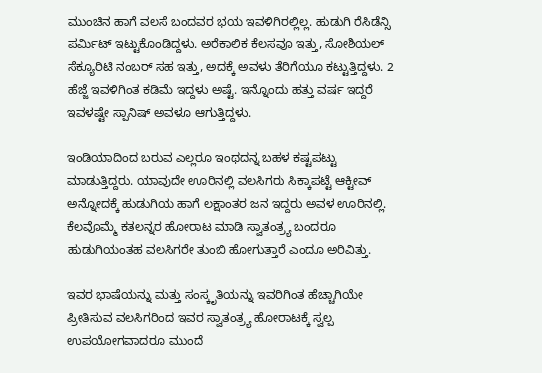ಮುಂಚಿನ ಹಾಗೆ ವಲಸೆ ಬಂದವರ ಭಯ ಇವಳಿಗಿರಲ್ಲಿಲ್ಲ. ಹುಡುಗಿ ರೆಸಿಡೆನ್ಸಿ ಪರ್ಮಿಟ್ ಇಟ್ಟುಕೊಂಡಿದ್ದಳು. ಅರೆಕಾಲಿಕ ಕೆಲಸವೂ ಇತ್ತು, ಸೋಶಿಯಲ್ ಸೆಕ್ಯೂರಿಟಿ ನಂಬರ್ ಸಹ ಇತ್ತು, ಅದಕ್ಕೆ ಅವಳು ತೆರಿಗೆಯೂ ಕಟ್ಟುತ್ತಿದ್ದಳು. 2 ಹೆಜ್ಜೆ ಇವಳಿಗಿಂತ ಕಡಿಮೆ ಇದ್ದಳು ಅಷ್ಟೆ. ಇನ್ನೊಂದು ಹತ್ತು ವರ್ಷ ಇದ್ದರೆ ಇವಳಷ್ಟೇ ಸ್ಪಾನಿಷ್ ಅವಳೂ ಆಗುತ್ತಿದ್ದಳು.

ಇಂಡಿಯಾದಿಂದ ಬರುವ ಎಲ್ಲರೂ ಇಂಥದನ್ನ ಬಹಳ ಕಷ್ಟಪಟ್ಟು ಮಾಡುತ್ತಿದ್ದರು. ಯಾವುದೇ ಊರಿನಲ್ಲಿ ವಲಸಿಗರು ಸಿಕ್ಕಾಪಟ್ಟೆ ಆಕ್ಟೀವ್ ಅನ್ನೋದಕ್ಕೆ ಹುಡುಗಿಯ ಹಾಗೆ ಲಕ್ಷಾಂತರ ಜನ ಇದ್ದರು ಅವಳ ಊರಿನಲ್ಲಿ. ಕೆಲವೊಮ್ಮೆ ಕತಲನ್ನರ ಹೋರಾಟ ಮಾಡಿ ಸ್ವಾತಂತ್ರ್ಯ ಬಂದರೂ ಹುಡುಗಿಯಂತಹ ವಲಸಿಗರೇ ತುಂಬಿ ಹೋಗುತ್ತಾರೆ ಎಂದೂ ಅರಿವಿತ್ತು.

ಇವರ ಭಾಷೆಯನ್ನು ಮತ್ತು ಸಂಸ್ಕೃತಿಯನ್ನು ಇವರಿಗಿಂತ ಹೆಚ್ಚಾಗಿಯೇ ಪ್ರೀತಿಸುವ ವಲಸಿಗರಿಂದ ಇವರ ಸ್ವಾತಂತ್ರ್ಯ ಹೋರಾಟಕ್ಕೆ ಸ್ವಲ್ಪ ಉಪಯೋಗವಾದರೂ ಮುಂದೆ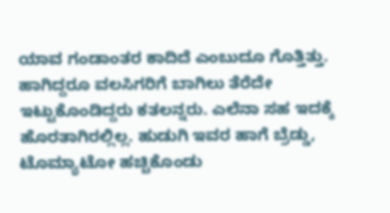ಯಾವ ಗಂಡಾಂತರ ಕಾದಿದೆ ಎಂಬುದೂ ಗೊತ್ತಿತ್ತು. ಹಾಗಿದ್ದರೂ ವಲಸಿಗರಿಗೆ ಬಾಗಿಲು ತೆರೆದೇ ಇಟ್ಟುಕೊಂಡಿದ್ದರು ಕತಲನ್ನರು. ಎಲೆನಾ ಸಹ ಇದಕ್ಕೆ ಹೊರತಾಗಿರಲ್ಲಿಲ್ಲ. ಹುಡುಗಿ ಇವರ ಹಾಗೆ ಬ್ರೆಡ್ಡು, ಟೊಮ್ಯಾಟೋ ಹಚ್ಚಿಕೊಂಡು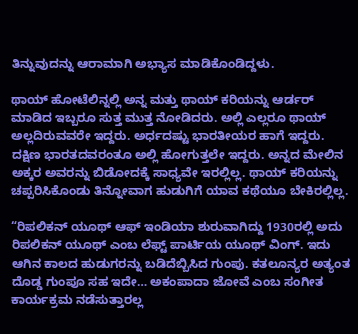ತಿನ್ನುವುದನ್ನು ಆರಾಮಾಗಿ ಅಭ್ಯಾಸ ಮಾಡಿಕೊಂಡಿದ್ದಳು.

ಥಾಯ್ ಹೋಟೆಲಿನ್ನಲ್ಲಿ ಅನ್ನ ಮತ್ತು ಥಾಯ್ ಕರಿಯನ್ನು ಆರ್ಡರ್ ಮಾಡಿದ ಇಬ್ಬರೂ ಸುತ್ತ ಮುತ್ತ ನೋಡಿದರು. ಅಲ್ಲಿ ಎಲ್ಲರೂ ಥಾಯ್ ಅಲ್ಲದಿರುವವರೇ ಇದ್ದರು. ಅರ್ಧದಷ್ಟು ಭಾರತೀಯರ ಹಾಗೆ ಇದ್ದರು. ದಕ್ಷಿಣ ಭಾರತದವರಂತೂ ಅಲ್ಲಿ ಹೋಗುತ್ತಲೇ ಇದ್ದರು. ಅನ್ನದ ಮೇಲಿನ ಅಕ್ಕರ ಅವರನ್ನು ಬಿಡೋದಕ್ಕೆ ಸಾಧ್ಯವೇ ಇರಲ್ಲಿಲ್ಲ. ಥಾಯ್ ಕರಿಯನ್ನು ಚಪ್ಪರಿಸಿಕೊಂಡು ತಿನ್ನೋವಾಗ ಹುಡುಗಿಗೆ ಯಾವ ಕಥೆಯೂ ಬೇಕಿರಲ್ಲಿಲ್ಲ.

“ರಿಪಲಿಕನ್ ಯೂಥ್ ಆಫ್ ಇಂಡಿಯಾ ಶುರುವಾಗಿದ್ದು 1930ರಲ್ಲಿ ಅದು ರಿಪಲಿಕನ್ ಯೂಥ್ ಎಂಬ ಲೆಫ್ಟ್ ಪಾರ್ಟಿಯ ಯೂಥ್ ವಿಂಗ್. ಇದು ಆಗಿನ ಕಾಲದ ಹುಡುಗರನ್ನು ಬಡಿದೆಬ್ಬಿಸಿದ ಗುಂಪು. ಕತಲೂನ್ಯರ ಅತ್ಯಂತ ದೊಡ್ಡ ಗುಂಪೂ ಸಹ ಇದೇ… ಅಕಂಪಾದಾ ಜೋವೆ ಎಂಬ ಸಂಗೀತ ಕಾರ್ಯಕ್ರಮ ನಡೆಸುತ್ತಾರಲ್ಲ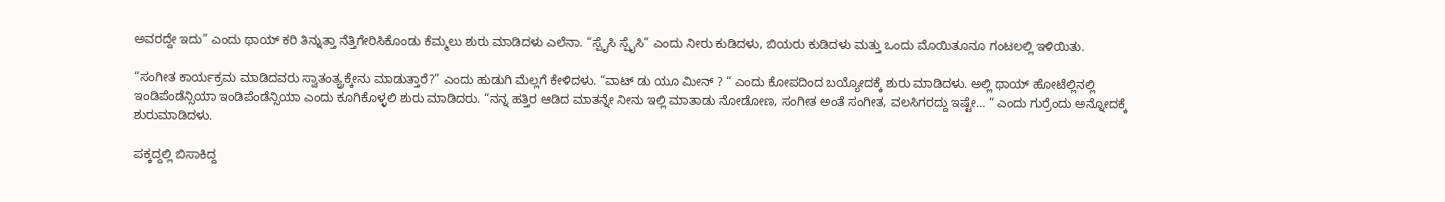ಅವರದ್ದೇ ಇದು” ಎಂದು ಥಾಯ್ ಕರಿ ತಿನ್ನುತ್ತಾ ನೆತ್ತಿಗೇರಿಸಿಕೊಂಡು ಕೆಮ್ಮಲು ಶುರು ಮಾಡಿದಳು ಎಲೆನಾ. “ಸ್ಪೈಸಿ ಸ್ಪೈಸಿ” ಎಂದು ನೀರು ಕುಡಿದಳು, ಬಿಯರು ಕುಡಿದಳು ಮತ್ತು ಒಂದು ಮೊಯಿತೂನೂ ಗಂಟಲಲ್ಲಿ ಇಳಿಯಿತು.

“ಸಂಗೀತ ಕಾರ್ಯಕ್ರಮ ಮಾಡಿದವರು ಸ್ವಾತಂತ್ಯ್ರಕ್ಕೇನು ಮಾಡುತ್ತಾರೆ?” ಎಂದು ಹುಡುಗಿ ಮೆಲ್ಲಗೆ ಕೇಳಿದಳು. “ವಾಟ್ ಡು ಯೂ ಮೀನ್ ? “ ಎಂದು ಕೋಪದಿಂದ ಬಯ್ಯೋದಕ್ಕೆ ಶುರು ಮಾಡಿದಳು. ಅಲ್ಲಿ ಥಾಯ್ ಹೋಟೆಲ್ಲಿನಲ್ಲಿ ಇಂಡಿಪೆಂಡೆನ್ಸಿಯಾ ಇಂಡಿಪೆಂಡೆನ್ಸಿಯಾ ಎಂದು ಕೂಗಿಕೊಳ್ಳಲಿ ಶುರು ಮಾಡಿದರು. “ನನ್ನ ಹತ್ತಿರ ಆಡಿದ ಮಾತನ್ನೇ ನೀನು ಇಲ್ಲಿ ಮಾತಾಡು ನೋಡೋಣ, ಸಂಗೀತ ಅಂತೆ ಸಂಗೀತ, ವಲಸಿಗರದ್ದು ಇಷ್ಟೇ… “ ಎಂದು ಗುರ್ರೆಂದು ಅನ್ನೋದಕ್ಕೆ ಶುರುಮಾಡಿದಳು.

ಪಕ್ಕದ್ದಲ್ಲಿ ಬಿಸಾಕಿದ್ದ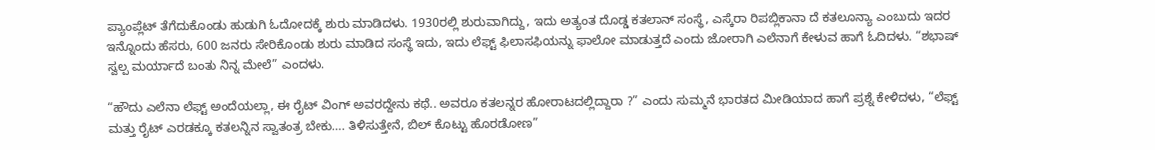ಪ್ಯಾಂಪ್ಲೆಟ್ ತೆಗೆದುಕೊಂಡು ಹುಡುಗಿ ಓದೋದಕ್ಕೆ ಶುರು ಮಾಡಿದಳು. 1930ರಲ್ಲಿ ಶುರುವಾಗಿದ್ದು, ಇದು ಅತ್ಯಂತ ದೊಡ್ಡ ಕತಲಾನ್ ಸಂಸ್ಥೆ, ಎಸ್ಕೆರಾ ರಿಪಬ್ಲಿಕಾನಾ ದೆ ಕತಲೂನ್ಯಾ ಎಂಬುದು ಇದರ ಇನ್ನೊಂದು ಹೆಸರು, 600 ಜನರು ಸೇರಿಕೊಂಡು ಶುರು ಮಾಡಿದ ಸಂಸ್ಥೆ ಇದು, ಇದು ಲೆಫ್ಟ್ ಫಿಲಾಸಫಿಯನ್ನು ಫಾಲೋ ಮಾಡುತ್ತದೆ ಎಂದು ಜೋರಾಗಿ ಎಲೆನಾಗೆ ಕೇಳುವ ಹಾಗೆ ಓದಿದಳು. “ಶಭಾಷ್ ಸ್ವಲ್ಪ ಮರ್ಯಾದೆ ಬಂತು ನಿನ್ನ ಮೇಲೆ” ಎಂದಳು.

“ಹೌದು ಎಲೆನಾ ಲೆಫ್ಟ್ ಅಂದೆಯಲ್ಲಾ, ಈ ರೈಟ್ ವಿಂಗ್ ಅವರದ್ದೇನು ಕಥೆ.. ಅವರೂ ಕತಲನ್ನರ ಹೋರಾಟದಲ್ಲಿದ್ದಾರಾ ?” ಎಂದು ಸುಮ್ಮನೆ ಭಾರತದ ಮೀಡಿಯಾದ ಹಾಗೆ ಪ್ರಶ್ನೆ ಕೇಳಿದಳು, “ಲೆಫ್ಟ್ ಮತ್ತು ರೈಟ್ ಎರಡಕ್ಕೂ ಕತಲನ್ನಿನ ಸ್ವಾತಂತ್ರ ಬೇಕು…. ತಿಳಿಸುತ್ತೇನೆ, ಬಿಲ್ ಕೊಟ್ಟು ಹೊರಡೋಣ”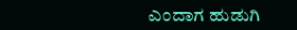ಎಂದಾಗ ಹುಡುಗಿ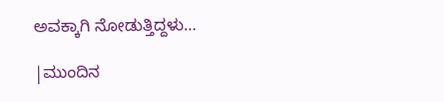ಅವಕ್ಕಾಗಿ ನೋಡುತ್ತಿದ್ದಳು…

|ಮುಂದಿನ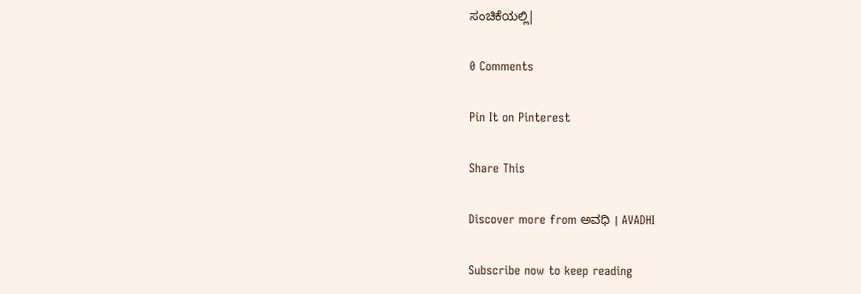ಸಂಚಿಕೆಯಲ್ಲಿ|

0 Comments

Pin It on Pinterest

Share This

Discover more from ಅವಧಿ । AVADHI

Subscribe now to keep reading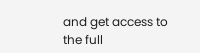and get access to the full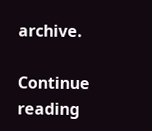archive.

Continue reading